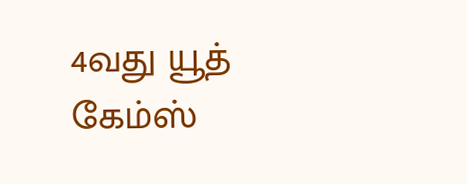4வது யூத் கேம்ஸ்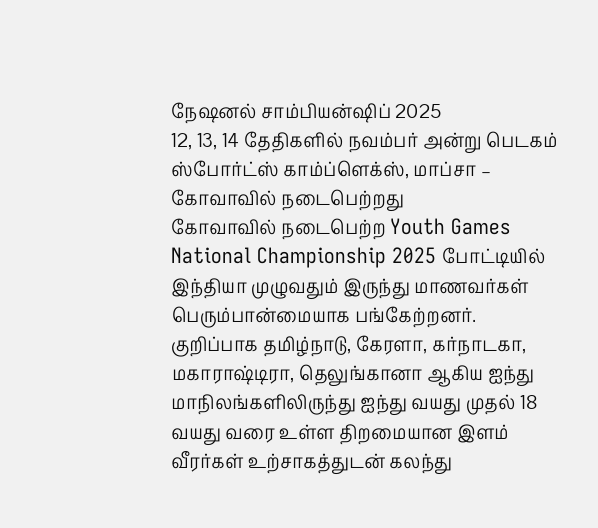நேஷனல் சாம்பியன்ஷிப் 2025
12, 13, 14 தேதிகளில் நவம்பர் அன்று பெடகம் ஸ்போர்ட்ஸ் காம்ப்ளெக்ஸ், மாப்சா – கோவாவில் நடைபெற்றது
கோவாவில் நடைபெற்ற Youth Games National Championship 2025 போட்டியில் இந்தியா முழுவதும் இருந்து மாணவர்கள் பெரும்பான்மையாக பங்கேற்றனர். குறிப்பாக தமிழ்நாடு, கேரளா, கர்நாடகா, மகாராஷ்டிரா, தெலுங்கானா ஆகிய ஐந்து மாநிலங்களிலிருந்து ஐந்து வயது முதல் 18 வயது வரை உள்ள திறமையான இளம் வீரர்கள் உற்சாகத்துடன் கலந்து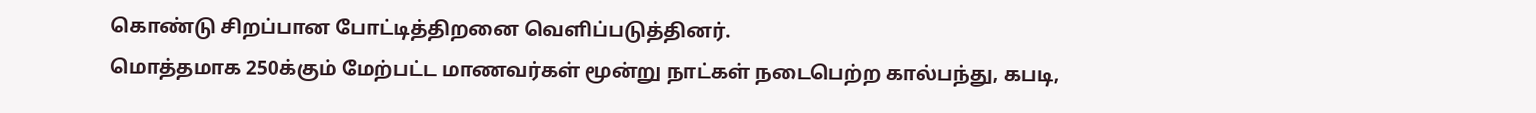கொண்டு சிறப்பான போட்டித்திறனை வெளிப்படுத்தினர்.
மொத்தமாக 250க்கும் மேற்பட்ட மாணவர்கள் மூன்று நாட்கள் நடைபெற்ற கால்பந்து, கபடி,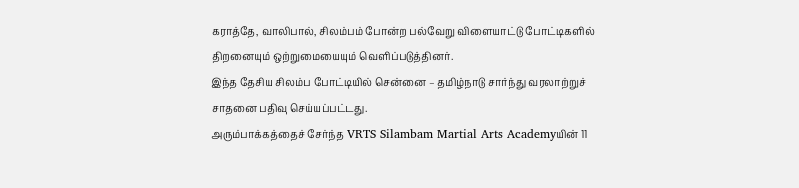கராத்தே, வாலிபால், சிலம்பம் போன்ற பல்வேறு விளையாட்டு போட்டிகளில் திறனையும் ஒற்றுமையையும் வெளிப்படுத்தினர்.
இந்த தேசிய சிலம்ப போட்டியில் சென்னை – தமிழ்நாடு சார்ந்து வரலாற்றுச் சாதனை பதிவு செய்யப்பட்டது.
அரும்பாக்கத்தைச் சேர்ந்த VRTS Silambam Martial Arts Academyயின் 11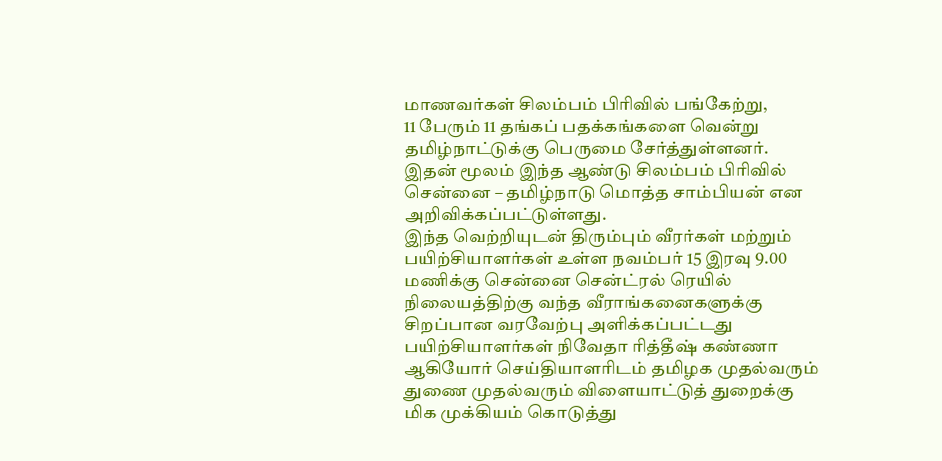மாணவர்கள் சிலம்பம் பிரிவில் பங்கேற்று,
11 பேரும் 11 தங்கப் பதக்கங்களை வென்று தமிழ்நாட்டுக்கு பெருமை சேர்த்துள்ளனர்.
இதன் மூலம் இந்த ஆண்டு சிலம்பம் பிரிவில் சென்னை – தமிழ்நாடு மொத்த சாம்பியன் என அறிவிக்கப்பட்டுள்ளது.
இந்த வெற்றியுடன் திரும்பும் வீரர்கள் மற்றும் பயிற்சியாளர்கள் உள்ள நவம்பர் 15 இரவு 9.00 மணிக்கு சென்னை சென்ட்ரல் ரெயில் நிலையத்திற்கு வந்த வீராங்கனைகளுக்கு சிறப்பான வரவேற்பு அளிக்கப்பட்டது பயிற்சியாளர்கள் நிவேதா ரித்தீஷ் கண்ணா ஆகியோர் செய்தியாளரிடம் தமிழக முதல்வரும் துணை முதல்வரும் விளையாட்டுத் துறைக்கு மிக முக்கியம் கொடுத்து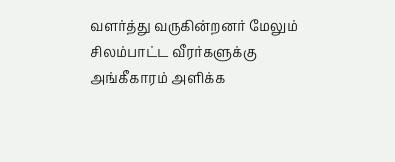வளர்த்து வருகின்றனர் மேலும் சிலம்பாட்ட வீரர்களுக்கு அங்கீகாரம் அளிக்க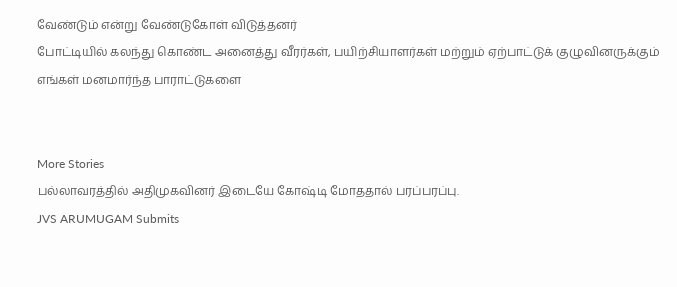வேண்டும் என்று வேண்டுகோள் விடுத்தனர்
போட்டியில் கலந்து கொண்ட அனைத்து வீரர்கள், பயிற்சியாளர்கள் மற்றும் ஏற்பாட்டுக் குழுவினருக்கும் எங்கள் மனமார்ந்த பாராட்டுகளை


More Stories
பல்லாவரத்தில் அதிமுகவினர் இடையே கோஷ்டி மோததால் பரப்பரப்பு.
JVS ARUMUGAM Submits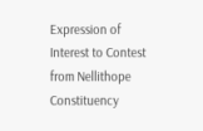Expression of Interest to Contest from Nellithope Constituency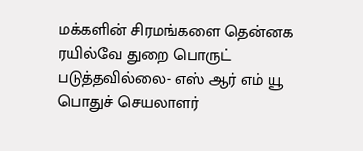மக்களின் சிரமங்களை தென்னக ரயில்வே துறை பொருட் படுத்தவில்லை- எஸ் ஆர் எம் யூ பொதுச் செயலாளர்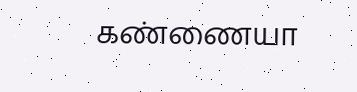கண்ணையா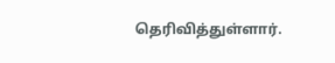தெரிவித்துள்ளார்.